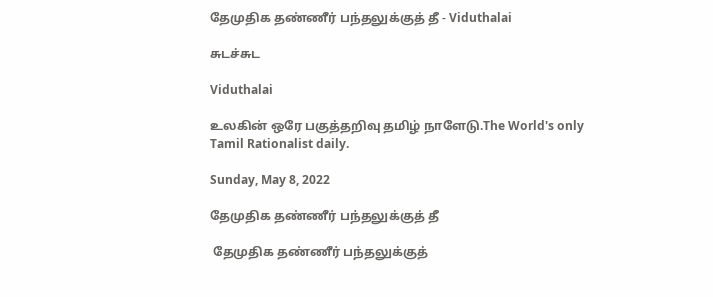தேமுதிக தண்ணீர் பந்தலுக்குத் தீ - Viduthalai

சுடச்சுட

Viduthalai

உலகின் ஒரே பகுத்தறிவு தமிழ் நாளேடு.The World's only Tamil Rationalist daily.

Sunday, May 8, 2022

தேமுதிக தண்ணீர் பந்தலுக்குத் தீ

 தேமுதிக தண்ணீர் பந்தலுக்குத்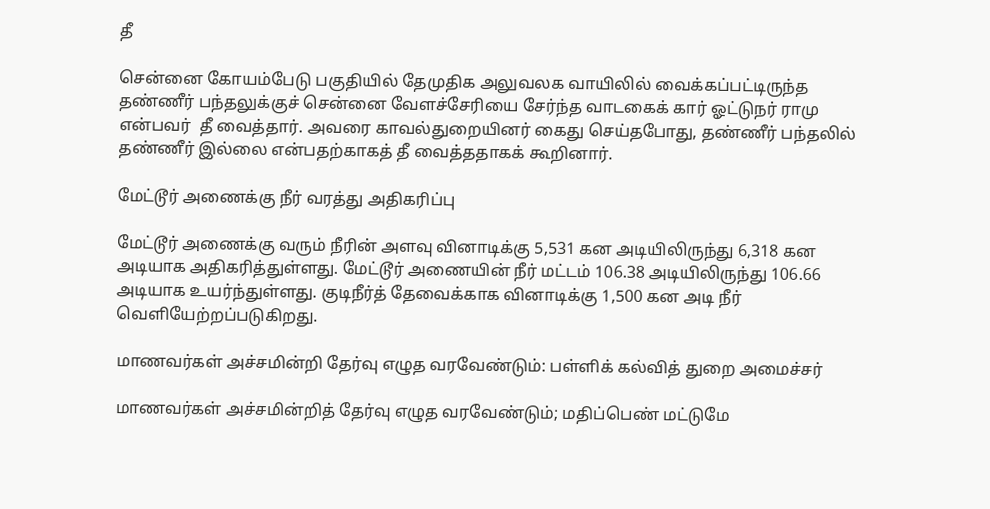தீ

சென்னை கோயம்பேடு பகுதியில் தேமுதிக அலுவலக வாயிலில் வைக்கப்பட்டிருந்த தண்ணீர் பந்தலுக்குச் சென்னை வேளச்சேரியை சேர்ந்த வாடகைக் கார் ஓட்டுநர் ராமு என்பவர்  தீ வைத்தார். அவரை காவல்துறையினர் கைது செய்தபோது, தண்ணீர் பந்தலில் தண்ணீர் இல்லை என்பதற்காகத் தீ வைத்ததாகக் கூறினார்.

மேட்டூர் அணைக்கு நீர் வரத்து அதிகரிப்பு

மேட்டூர் அணைக்கு வரும் நீரின் அளவு வினாடிக்கு 5,531 கன அடியிலிருந்து 6,318 கன அடியாக அதிகரித்துள்ளது. மேட்டூர் அணையின் நீர் மட்டம் 106.38 அடியிலிருந்து 106.66 அடியாக உயர்ந்துள்ளது. குடிநீர்த் தேவைக்காக வினாடிக்கு 1,500 கன அடி நீர் வெளியேற்றப்படுகிறது.

மாணவர்கள் அச்சமின்றி தேர்வு எழுத வரவேண்டும்: பள்ளிக் கல்வித் துறை அமைச்சர்

மாணவர்கள் அச்சமின்றித் தேர்வு எழுத வரவேண்டும்; மதிப்பெண் மட்டுமே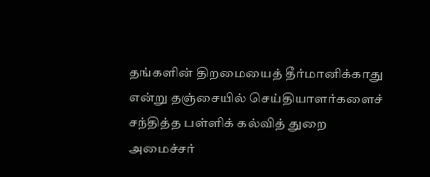தங்களின் திறமையைத் தீர்மானிக்காது என்று தஞ்சையில் செய்தியாளர்களைச் சந்தித்த பள்ளிக் கல்வித் துறை அமைச்சர்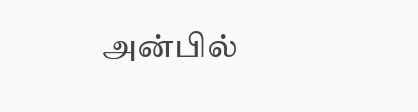அன்பில்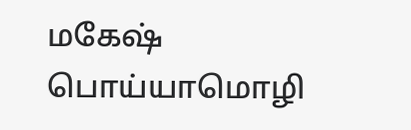மகேஷ் பொய்யாமொழி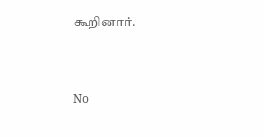கூறினார்.


No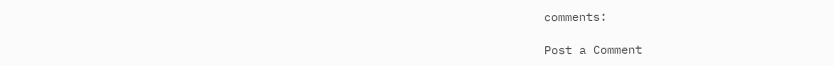comments:

Post a Comment